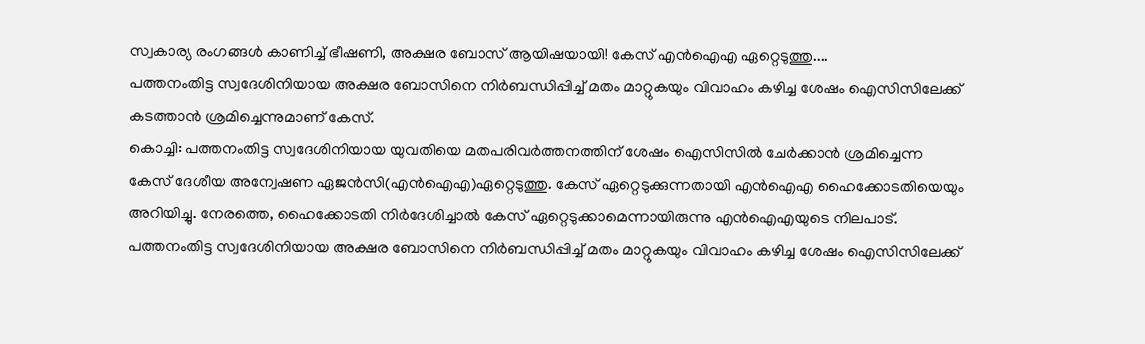സ്വകാര്യ രംഗങ്ങൾ കാണിച്ച് ഭീഷണി, അക്ഷര ബോസ് ആയിഷയായി! കേസ് എൻഐഎ ഏറ്റെടുത്തു....
പത്തനംതിട്ട സ്വദേശിനിയായ അക്ഷര ബോസിനെ നിർബന്ധിപ്പിച്ച് മതം മാറ്റുകയും വിവാഹം കഴിച്ച ശേഷം ഐസിസിലേക്ക് കടത്താൻ ശ്രമിച്ചെന്നുമാണ് കേസ്.
കൊച്ചി: പത്തനംതിട്ട സ്വദേശിനിയായ യുവതിയെ മതപരിവർത്തനത്തിന് ശേഷം ഐസിസിൽ ചേർക്കാൻ ശ്രമിച്ചെന്ന കേസ് ദേശീയ അന്വേഷണ ഏജൻസി(എൻഐഎ)ഏറ്റെടുത്തു. കേസ് ഏറ്റെടുക്കുന്നതായി എൻഐഎ ഹൈക്കോടതിയെയും അറിയിച്ചു. നേരത്തെ, ഹൈക്കോടതി നിർദേശിച്ചാൽ കേസ് ഏറ്റെടുക്കാമെന്നായിരുന്നു എൻഐഎയുടെ നിലപാട്.
പത്തനംതിട്ട സ്വദേശിനിയായ അക്ഷര ബോസിനെ നിർബന്ധിപ്പിച്ച് മതം മാറ്റുകയും വിവാഹം കഴിച്ച ശേഷം ഐസിസിലേക്ക്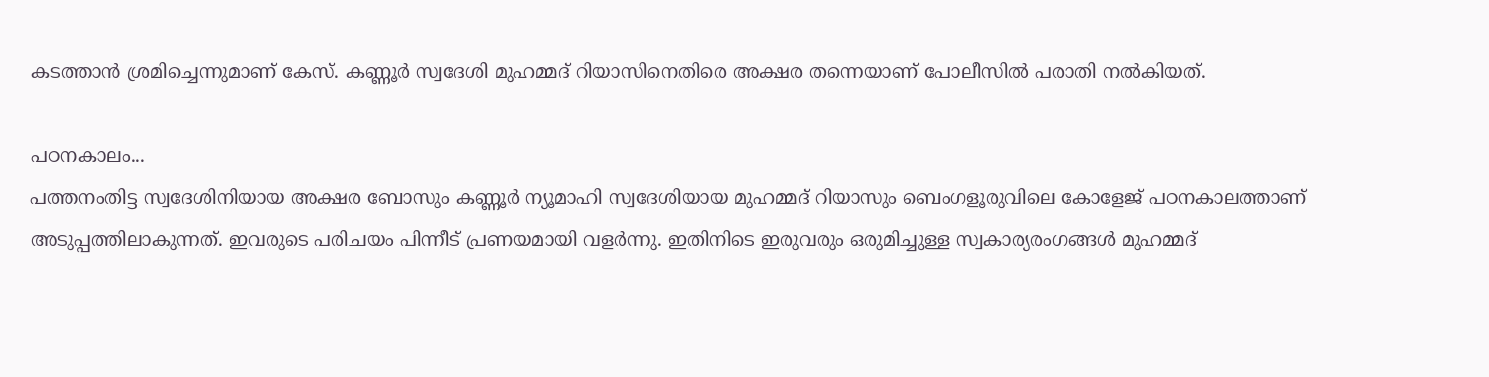കടത്താൻ ശ്രമിച്ചെന്നുമാണ് കേസ്. കണ്ണൂർ സ്വദേശി മുഹമ്മദ് റിയാസിനെതിരെ അക്ഷര തന്നെയാണ് പോലീസിൽ പരാതി നൽകിയത്.

പഠനകാലം...
പത്തനംതിട്ട സ്വദേശിനിയായ അക്ഷര ബോസും കണ്ണൂർ ന്യൂമാഹി സ്വദേശിയായ മുഹമ്മദ് റിയാസും ബെംഗളൂരുവിലെ കോളേജ് പഠനകാലത്താണ് അടുപ്പത്തിലാകുന്നത്. ഇവരുടെ പരിചയം പിന്നീട് പ്രണയമായി വളർന്നു. ഇതിനിടെ ഇരുവരും ഒരുമിച്ചുള്ള സ്വകാര്യരംഗങ്ങൾ മുഹമ്മദ്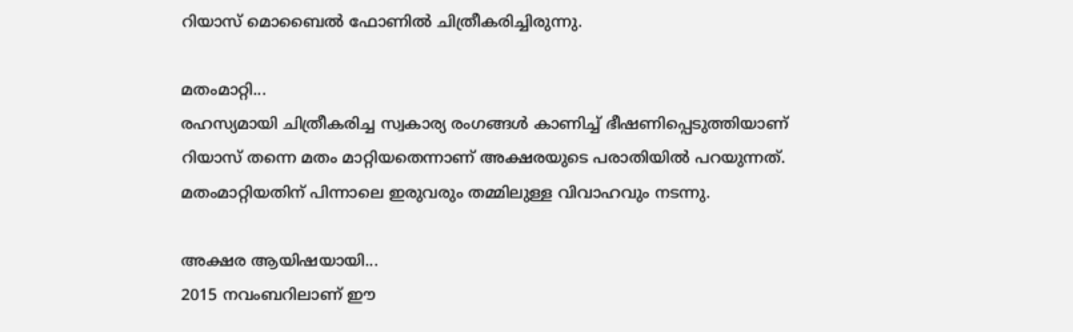റിയാസ് മൊബൈൽ ഫോണിൽ ചിത്രീകരിച്ചിരുന്നു.

മതംമാറ്റി...
രഹസ്യമായി ചിത്രീകരിച്ച സ്വകാര്യ രംഗങ്ങൾ കാണിച്ച് ഭീഷണിപ്പെടുത്തിയാണ് റിയാസ് തന്നെ മതം മാറ്റിയതെന്നാണ് അക്ഷരയുടെ പരാതിയിൽ പറയുന്നത്. മതംമാറ്റിയതിന് പിന്നാലെ ഇരുവരും തമ്മിലുള്ള വിവാഹവും നടന്നു.

അക്ഷര ആയിഷയായി...
2015 നവംബറിലാണ് ഈ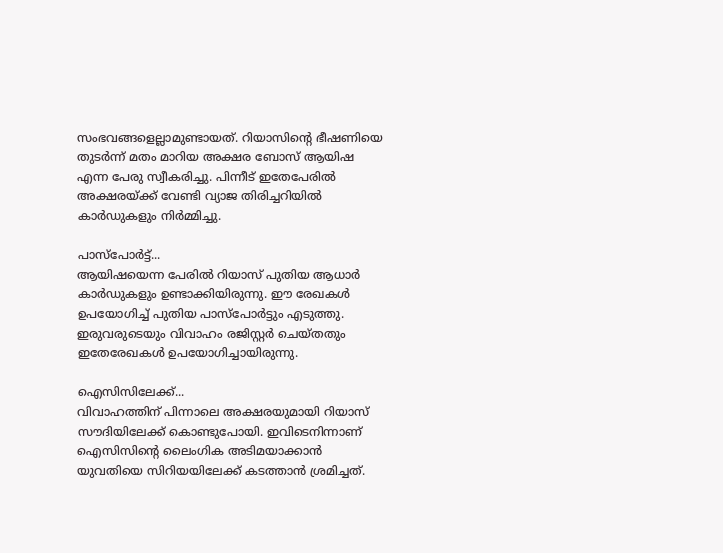സംഭവങ്ങളെല്ലാമുണ്ടായത്. റിയാസിന്റെ ഭീഷണിയെ തുടർന്ന് മതം മാറിയ അക്ഷര ബോസ് ആയിഷ എന്ന പേരു സ്വീകരിച്ചു. പിന്നീട് ഇതേപേരിൽ അക്ഷരയ്ക്ക് വേണ്ടി വ്യാജ തിരിച്ചറിയിൽ കാർഡുകളും നിർമ്മിച്ചു.

പാസ്പോർട്ട്...
ആയിഷയെന്ന പേരിൽ റിയാസ് പുതിയ ആധാർ കാർഡുകളും ഉണ്ടാക്കിയിരുന്നു. ഈ രേഖകൾ ഉപയോഗിച്ച് പുതിയ പാസ്പോർട്ടും എടുത്തു. ഇരുവരുടെയും വിവാഹം രജിസ്റ്റർ ചെയ്തതും ഇതേരേഖകൾ ഉപയോഗിച്ചായിരുന്നു.

ഐസിസിലേക്ക്...
വിവാഹത്തിന് പിന്നാലെ അക്ഷരയുമായി റിയാസ് സൗദിയിലേക്ക് കൊണ്ടുപോയി. ഇവിടെനിന്നാണ് ഐസിസിന്റെ ലൈംഗിക അടിമയാക്കാൻ യുവതിയെ സിറിയയിലേക്ക് കടത്താൻ ശ്രമിച്ചത്.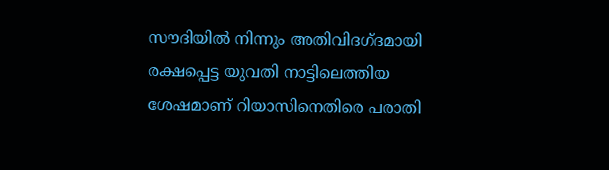സൗദിയിൽ നിന്നും അതിവിദഗ്ദമായി രക്ഷപ്പെട്ട യുവതി നാട്ടിലെത്തിയ ശേഷമാണ് റിയാസിനെതിരെ പരാതി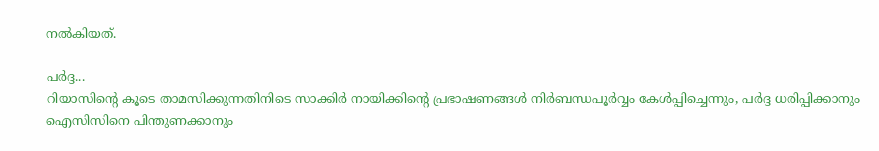നൽകിയത്.

പർദ്ദ...
റിയാസിന്റെ കൂടെ താമസിക്കുന്നതിനിടെ സാക്കിർ നായിക്കിന്റെ പ്രഭാഷണങ്ങൾ നിർബന്ധപൂർവ്വം കേൾപ്പിച്ചെന്നും, പർദ്ദ ധരിപ്പിക്കാനും ഐസിസിനെ പിന്തുണക്കാനും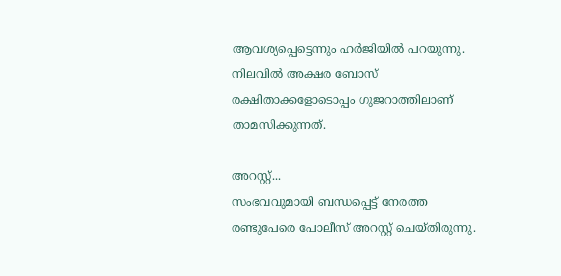ആവശ്യപ്പെട്ടെന്നും ഹർജിയിൽ പറയുന്നു. നിലവിൽ അക്ഷര ബോസ് രക്ഷിതാക്കളോടൊപ്പം ഗുജറാത്തിലാണ് താമസിക്കുന്നത്.

അറസ്റ്റ്...
സംഭവവുമായി ബന്ധപ്പെട്ട് നേരത്ത രണ്ടുപേരെ പോലീസ് അറസ്റ്റ് ചെയ്തിരുന്നു.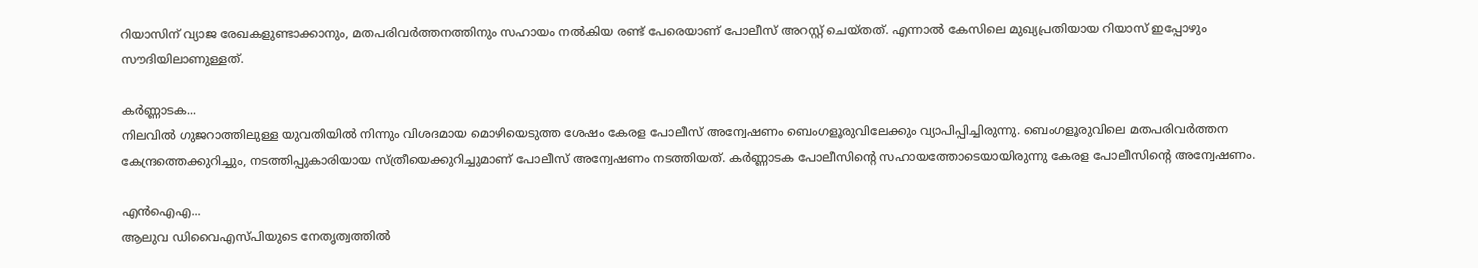റിയാസിന് വ്യാജ രേഖകളുണ്ടാക്കാനും, മതപരിവർത്തനത്തിനും സഹായം നൽകിയ രണ്ട് പേരെയാണ് പോലീസ് അറസ്റ്റ് ചെയ്തത്. എന്നാൽ കേസിലെ മുഖ്യപ്രതിയായ റിയാസ് ഇപ്പോഴും സൗദിയിലാണുള്ളത്.

കർണ്ണാടക...
നിലവിൽ ഗുജറാത്തിലുള്ള യുവതിയിൽ നിന്നും വിശദമായ മൊഴിയെടുത്ത ശേഷം കേരള പോലീസ് അന്വേഷണം ബെംഗളൂരുവിലേക്കും വ്യാപിപ്പിച്ചിരുന്നു. ബെംഗളൂരുവിലെ മതപരിവർത്തന കേന്ദ്രത്തെക്കുറിച്ചും, നടത്തിപ്പുകാരിയായ സ്ത്രീയെക്കുറിച്ചുമാണ് പോലീസ് അന്വേഷണം നടത്തിയത്. കർണ്ണാടക പോലീസിന്റെ സഹായത്തോടെയായിരുന്നു കേരള പോലീസിന്റെ അന്വേഷണം.

എൻഐഎ...
ആലുവ ഡിവൈഎസ്പിയുടെ നേതൃത്വത്തിൽ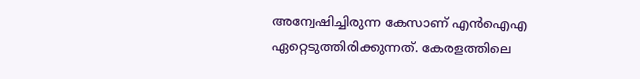അന്വേഷിച്ചിരുന്ന കേസാണ് എൻഐഎ ഏറ്റെടുത്തിരിക്കുന്നത്. കേരളത്തിലെ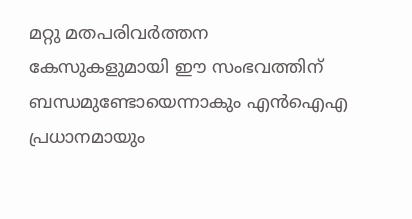മറ്റു മതപരിവർത്തന കേസുകളുമായി ഈ സംഭവത്തിന് ബന്ധമുണ്ടോയെന്നാകും എൻഐഎ പ്രധാനമായും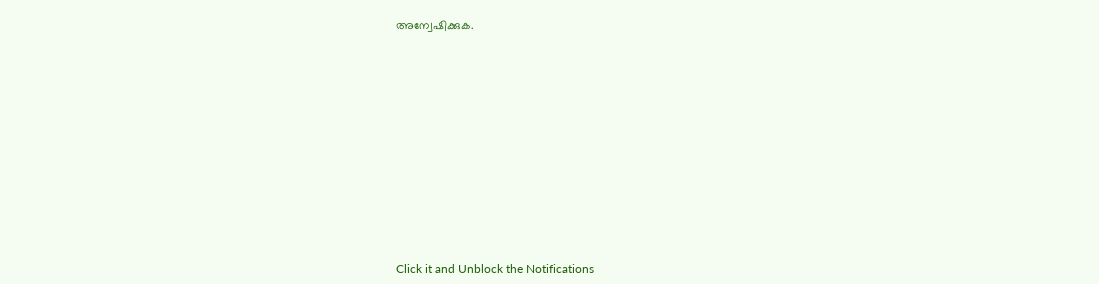അന്വേഷിക്കുക.












Click it and Unblock the Notifications